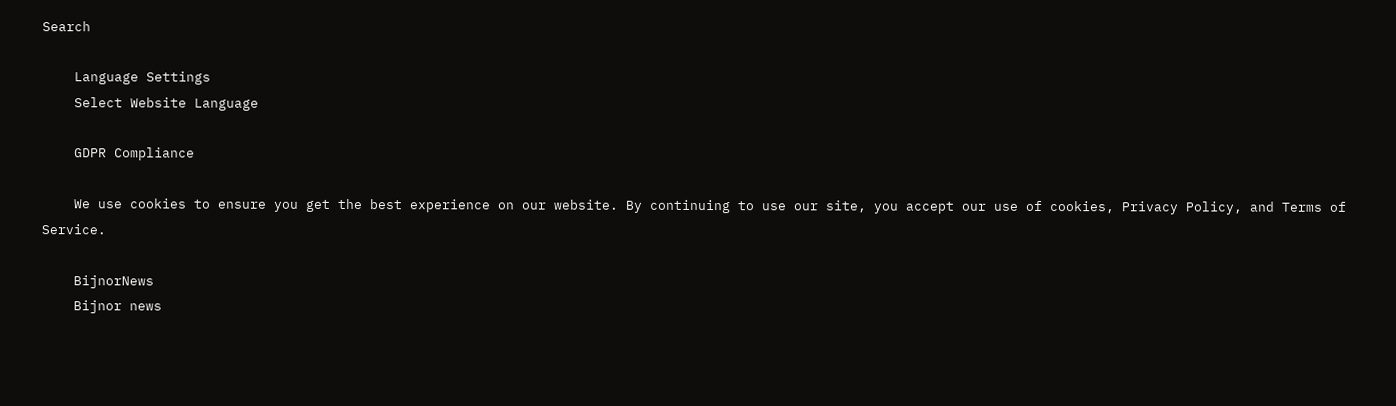Search

    Language Settings
    Select Website Language

    GDPR Compliance

    We use cookies to ensure you get the best experience on our website. By continuing to use our site, you accept our use of cookies, Privacy Policy, and Terms of Service.

    BijnorNews
    Bijnor news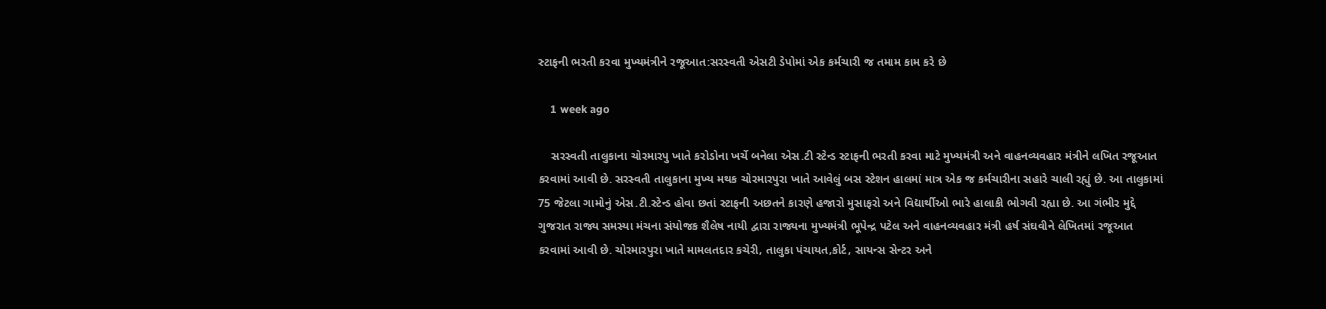સ્ટાફની ભરતી કરવા મુખ્યમંત્રીને રજૂઆત:સરસ્વતી એસટી ડેપોમાં એક કર્મચારી જ તમામ કામ કરે છે

    1 week ago

    સરસ્વતી તાલુકાના ચોરમારપુ ખાતે કરોડોના ખર્ચે બનેલા એસ.ટી સ્ટેન્ડ સ્ટાફની ભરતી કરવા માટે મુખ્યમંત્રી અને વાહનવ્યવહાર મંત્રીને લખિત રજૂઆત કરવામાં આવી છે. સરસ્વતી તાલુકાના મુખ્ય મથક ચોરમારપુરા ખાતે આવેલું બસ સ્ટેશન હાલમાં માત્ર એક જ કર્મચારીના સહારે ચાલી રહ્યું છે. આ તાલુકામાં 75 જેટલા ગામોનું એસ.ટી.સ્ટેન્ડ હોવા છતાં સ્ટાફની અછતને કારણે હજારો મુસાફરો અને વિદ્યાર્થીઓ ભારે હાલાકી ભોગવી રહ્યા છે. આ ગંભીર મુદ્દે ગુજરાત રાજ્ય સમસ્યા મંચના સંયોજક શૈલેષ નાયી દ્વારા રાજ્યના મુખ્યમંત્રી ભૂપેન્દ્ર પટેલ અને વાહનવ્યવહાર મંત્રી હર્ષ સંઘવીને લેખિતમાં રજૂઆત કરવામાં આવી છે. ચોરમારપુરા ખાતે મામલતદાર કચેરી, તાલુકા પંચાયત,કોર્ટ, સાયન્સ સેન્ટર અને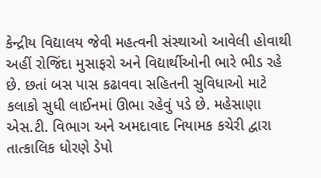કેન્દ્રીય વિદ્યાલય જેવી મહત્વની સંસ્થાઓ આવેલી હોવાથી અહીં રોજિંદા મુસાફરો અને વિદ્યાર્થીઓની ભારે ભીડ રહે છે. છતાં બસ પાસ કઢાવવા સહિતની સુવિધાઓ માટે કલાકો સુધી લાઈનમાં ઊભા રહેવું પડે છે. મહેસાણા એસ.ટી. વિભાગ અને અમદાવાદ નિયામક કચેરી દ્વારા તાત્કાલિક ધોરણે ડેપો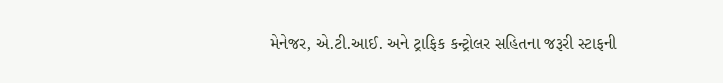મેનેજર, એ.ટી.આઈ. અને ટ્રાફિક કન્ટ્રોલર સહિતના જરૂરી સ્ટાફની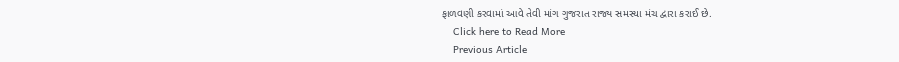ફાળવણી કરવામાં આવે તેવી માંગ ગુજરાત રાજ્ય સમસ્યા મંચ દ્વારા કરાઈ છે.
    Click here to Read More
    Previous Article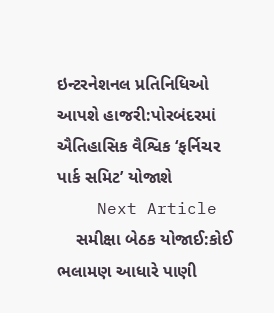ઇન્ટરનેશનલ પ્રતિનિધિઓ આપશે હાજરી:પોરબંદરમાં ઐતિહાસિક વૈશ્વિક ‘ફર્નિચર પાર્ક સમિટ’ યોજાશે
    Next Article
    સમીક્ષા બેઠક યોજાઈ:કોઈ ભલામણ આધારે પાણી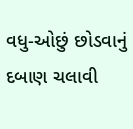વધુ-ઓછું છોડવાનું દબાણ ચલાવી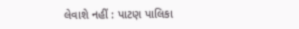લેવાશે નહીં : પાટણ પાલિકા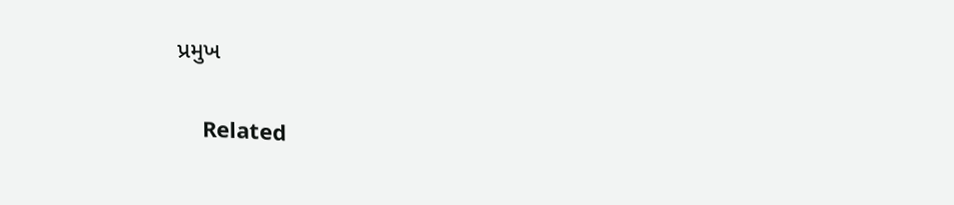પ્રમુખ

    Related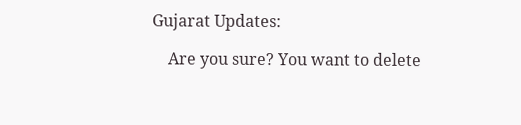Gujarat Updates:

    Are you sure? You want to delete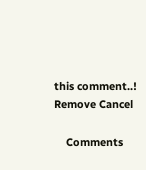this comment..! Remove Cancel

    Comments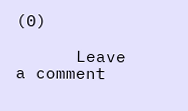(0)

      Leave a comment